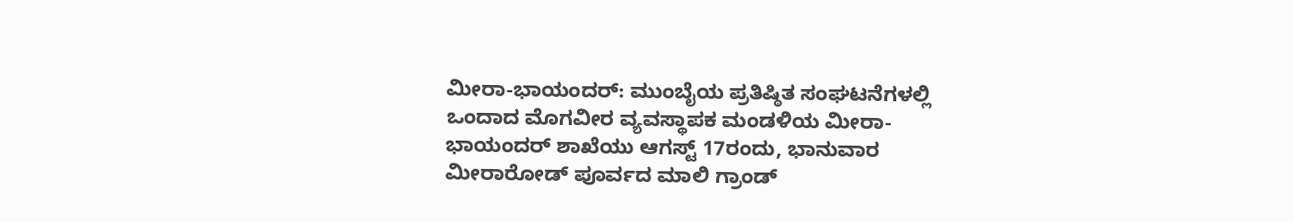ಮೀರಾ-ಭಾಯಂದರ್: ಮುಂಬೈಯ ಪ್ರತಿಷ್ಠಿತ ಸಂಘಟನೆಗಳಲ್ಲಿ ಒಂದಾದ ಮೊಗವೀರ ವ್ಯವಸ್ಥಾಪಕ ಮಂಡಳಿಯ ಮೀರಾ-ಭಾಯಂದರ್ ಶಾಖೆಯು ಆಗಸ್ಟ್ 17ರಂದು, ಭಾನುವಾರ ಮೀರಾರೋಡ್ ಪೂರ್ವದ ಮಾಲಿ ಗ್ರಾಂಡ್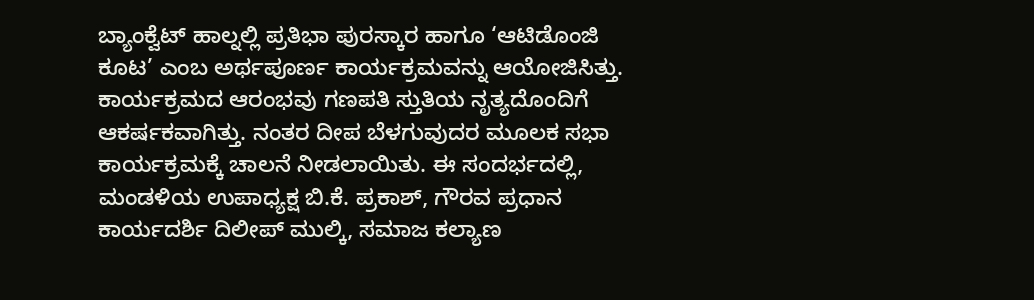ಬ್ಯಾಂಕ್ವೆಟ್ ಹಾಲ್ನಲ್ಲಿ ಪ್ರತಿಭಾ ಪುರಸ್ಕಾರ ಹಾಗೂ ‘ಆಟಿಡೊಂಜಿ ಕೂಟ’ ಎಂಬ ಅರ್ಥಪೂರ್ಣ ಕಾರ್ಯಕ್ರಮವನ್ನು ಆಯೋಜಿಸಿತ್ತು.
ಕಾರ್ಯಕ್ರಮದ ಆರಂಭವು ಗಣಪತಿ ಸ್ತುತಿಯ ನೃತ್ಯದೊಂದಿಗೆ ಆಕರ್ಷಕವಾಗಿತ್ತು. ನಂತರ ದೀಪ ಬೆಳಗುವುದರ ಮೂಲಕ ಸಭಾ ಕಾರ್ಯಕ್ರಮಕ್ಕೆ ಚಾಲನೆ ನೀಡಲಾಯಿತು. ಈ ಸಂದರ್ಭದಲ್ಲಿ, ಮಂಡಳಿಯ ಉಪಾಧ್ಯಕ್ಷ ಬಿ.ಕೆ. ಪ್ರಕಾಶ್, ಗೌರವ ಪ್ರಧಾನ ಕಾರ್ಯದರ್ಶಿ ದಿಲೀಪ್ ಮುಲ್ಕಿ, ಸಮಾಜ ಕಲ್ಯಾಣ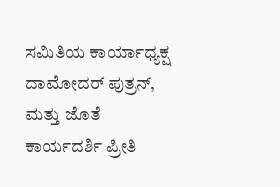ಸಮಿತಿಯ ಕಾರ್ಯಾಧ್ಯಕ್ಷ ದಾಮೋದರ್ ಪುತ್ರನ್, ಮತ್ತು ಜೊತೆ ಕಾರ್ಯದರ್ಶಿ ಪ್ರೀತಿ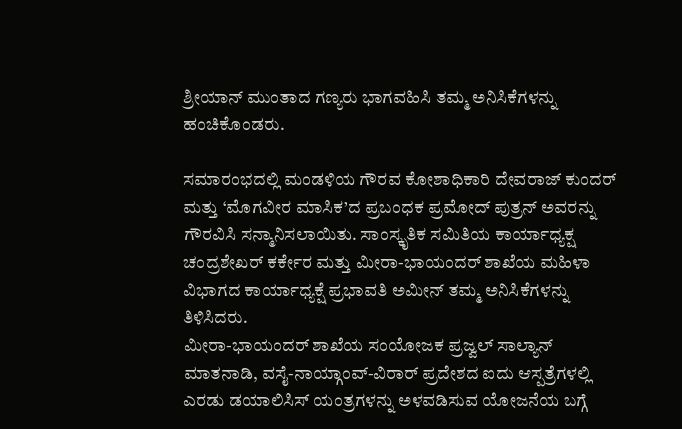ಶ್ರೀಯಾನ್ ಮುಂತಾದ ಗಣ್ಯರು ಭಾಗವಹಿಸಿ ತಮ್ಮ ಅನಿಸಿಕೆಗಳನ್ನು ಹಂಚಿಕೊಂಡರು.

ಸಮಾರಂಭದಲ್ಲಿ ಮಂಡಳಿಯ ಗೌರವ ಕೋಶಾಧಿಕಾರಿ ದೇವರಾಜ್ ಕುಂದರ್ ಮತ್ತು ‘ಮೊಗವೀರ ಮಾಸಿಕ’ದ ಪ್ರಬಂಧಕ ಪ್ರಮೋದ್ ಪುತ್ರನ್ ಅವರನ್ನು ಗೌರವಿಸಿ ಸನ್ಮಾನಿಸಲಾಯಿತು. ಸಾಂಸ್ಕೃತಿಕ ಸಮಿತಿಯ ಕಾರ್ಯಾಧ್ಯಕ್ಷ ಚಂದ್ರಶೇಖರ್ ಕರ್ಕೇರ ಮತ್ತು ಮೀರಾ-ಭಾಯಂದರ್ ಶಾಖೆಯ ಮಹಿಳಾ ವಿಭಾಗದ ಕಾರ್ಯಾಧ್ಯಕ್ಷೆ ಪ್ರಭಾವತಿ ಅಮೀನ್ ತಮ್ಮ ಅನಿಸಿಕೆಗಳನ್ನು ತಿಳಿಸಿದರು.
ಮೀರಾ-ಭಾಯಂದರ್ ಶಾಖೆಯ ಸಂಯೋಜಕ ಪ್ರಜ್ವಲ್ ಸಾಲ್ಯಾನ್ ಮಾತನಾಡಿ, ವಸೈ-ನಾಯ್ಗಾಂವ್-ವಿರಾರ್ ಪ್ರದೇಶದ ಐದು ಆಸ್ಪತ್ರೆಗಳಲ್ಲಿ ಎರಡು ಡಯಾಲಿಸಿಸ್ ಯಂತ್ರಗಳನ್ನು ಅಳವಡಿಸುವ ಯೋಜನೆಯ ಬಗ್ಗೆ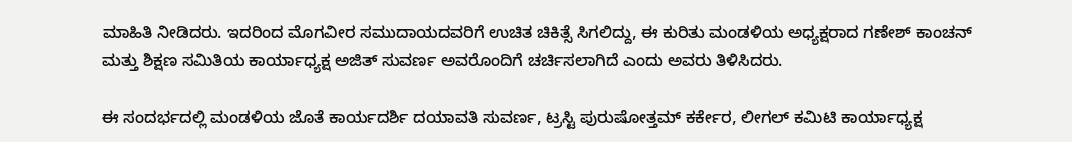ಮಾಹಿತಿ ನೀಡಿದರು. ಇದರಿಂದ ಮೊಗವೀರ ಸಮುದಾಯದವರಿಗೆ ಉಚಿತ ಚಿಕಿತ್ಸೆ ಸಿಗಲಿದ್ದು, ಈ ಕುರಿತು ಮಂಡಳಿಯ ಅಧ್ಯಕ್ಷರಾದ ಗಣೇಶ್ ಕಾಂಚನ್ ಮತ್ತು ಶಿಕ್ಷಣ ಸಮಿತಿಯ ಕಾರ್ಯಾಧ್ಯಕ್ಷ ಅಜಿತ್ ಸುವರ್ಣ ಅವರೊಂದಿಗೆ ಚರ್ಚಿಸಲಾಗಿದೆ ಎಂದು ಅವರು ತಿಳಿಸಿದರು.

ಈ ಸಂದರ್ಭದಲ್ಲಿ ಮಂಡಳಿಯ ಜೊತೆ ಕಾರ್ಯದರ್ಶಿ ದಯಾವತಿ ಸುವರ್ಣ, ಟ್ರಸ್ಟಿ ಪುರುಷೋತ್ತಮ್ ಕರ್ಕೇರ, ಲೀಗಲ್ ಕಮಿಟಿ ಕಾರ್ಯಾಧ್ಯಕ್ಷ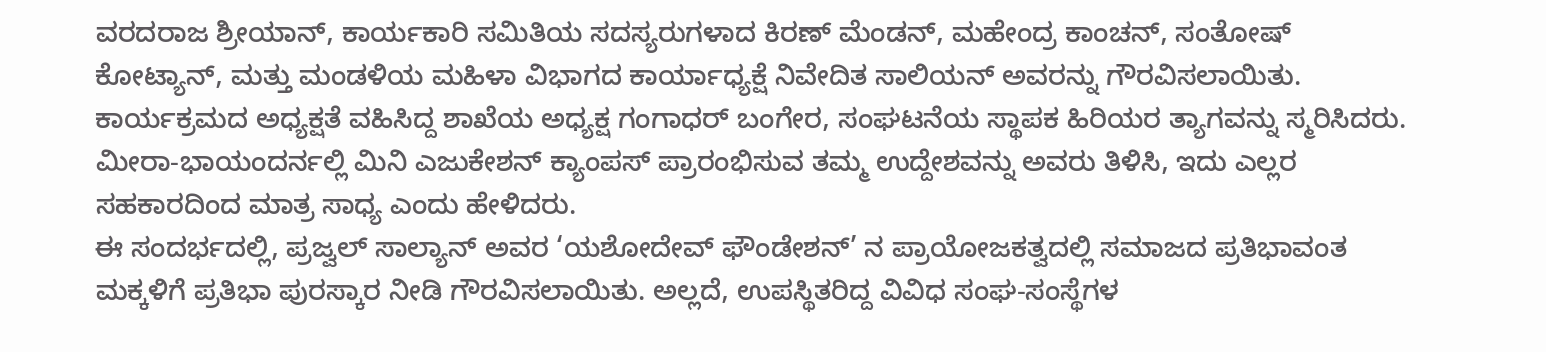ವರದರಾಜ ಶ್ರೀಯಾನ್, ಕಾರ್ಯಕಾರಿ ಸಮಿತಿಯ ಸದಸ್ಯರುಗಳಾದ ಕಿರಣ್ ಮೆಂಡನ್, ಮಹೇಂದ್ರ ಕಾಂಚನ್, ಸಂತೋಷ್ ಕೋಟ್ಯಾನ್, ಮತ್ತು ಮಂಡಳಿಯ ಮಹಿಳಾ ವಿಭಾಗದ ಕಾರ್ಯಾಧ್ಯಕ್ಷೆ ನಿವೇದಿತ ಸಾಲಿಯನ್ ಅವರನ್ನು ಗೌರವಿಸಲಾಯಿತು.
ಕಾರ್ಯಕ್ರಮದ ಅಧ್ಯಕ್ಷತೆ ವಹಿಸಿದ್ದ ಶಾಖೆಯ ಅಧ್ಯಕ್ಷ ಗಂಗಾಧರ್ ಬಂಗೇರ, ಸಂಘಟನೆಯ ಸ್ಥಾಪಕ ಹಿರಿಯರ ತ್ಯಾಗವನ್ನು ಸ್ಮರಿಸಿದರು. ಮೀರಾ-ಭಾಯಂದರ್ನಲ್ಲಿ ಮಿನಿ ಎಜುಕೇಶನ್ ಕ್ಯಾಂಪಸ್ ಪ್ರಾರಂಭಿಸುವ ತಮ್ಮ ಉದ್ದೇಶವನ್ನು ಅವರು ತಿಳಿಸಿ, ಇದು ಎಲ್ಲರ ಸಹಕಾರದಿಂದ ಮಾತ್ರ ಸಾಧ್ಯ ಎಂದು ಹೇಳಿದರು.
ಈ ಸಂದರ್ಭದಲ್ಲಿ, ಪ್ರಜ್ವಲ್ ಸಾಲ್ಯಾನ್ ಅವರ ‘ಯಶೋದೇವ್ ಫೌಂಡೇಶನ್’ ನ ಪ್ರಾಯೋಜಕತ್ವದಲ್ಲಿ ಸಮಾಜದ ಪ್ರತಿಭಾವಂತ ಮಕ್ಕಳಿಗೆ ಪ್ರತಿಭಾ ಪುರಸ್ಕಾರ ನೀಡಿ ಗೌರವಿಸಲಾಯಿತು. ಅಲ್ಲದೆ, ಉಪಸ್ಥಿತರಿದ್ದ ವಿವಿಧ ಸಂಘ-ಸಂಸ್ಥೆಗಳ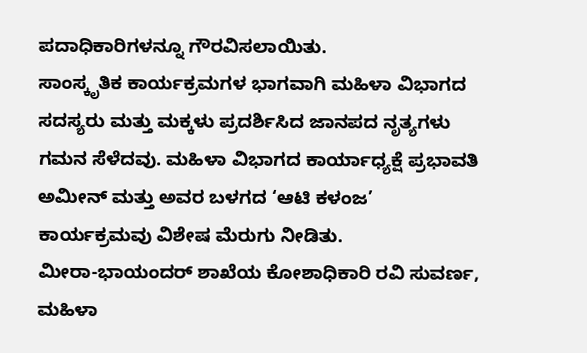ಪದಾಧಿಕಾರಿಗಳನ್ನೂ ಗೌರವಿಸಲಾಯಿತು.
ಸಾಂಸ್ಕೃತಿಕ ಕಾರ್ಯಕ್ರಮಗಳ ಭಾಗವಾಗಿ ಮಹಿಳಾ ವಿಭಾಗದ ಸದಸ್ಯರು ಮತ್ತು ಮಕ್ಕಳು ಪ್ರದರ್ಶಿಸಿದ ಜಾನಪದ ನೃತ್ಯಗಳು ಗಮನ ಸೆಳೆದವು. ಮಹಿಳಾ ವಿಭಾಗದ ಕಾರ್ಯಾಧ್ಯಕ್ಷೆ ಪ್ರಭಾವತಿ ಅಮೀನ್ ಮತ್ತು ಅವರ ಬಳಗದ ‘ಆಟಿ ಕಳಂಜ’ ಕಾರ್ಯಕ್ರಮವು ವಿಶೇಷ ಮೆರುಗು ನೀಡಿತು.
ಮೀರಾ-ಭಾಯಂದರ್ ಶಾಖೆಯ ಕೋಶಾಧಿಕಾರಿ ರವಿ ಸುವರ್ಣ, ಮಹಿಳಾ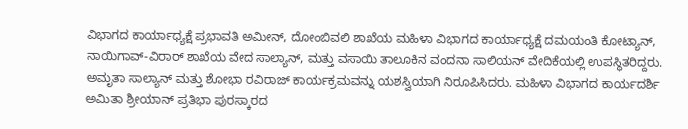ವಿಭಾಗದ ಕಾರ್ಯಾಧ್ಯಕ್ಷೆ ಪ್ರಭಾವತಿ ಅಮೀನ್, ದೋಂಬಿವಲಿ ಶಾಖೆಯ ಮಹಿಳಾ ವಿಭಾಗದ ಕಾರ್ಯಾಧ್ಯಕ್ಷೆ ದಮಯಂತಿ ಕೋಟ್ಯಾನ್, ನಾಯಿಗಾವ್-ವಿರಾರ್ ಶಾಖೆಯ ವೇದ ಸಾಲ್ಯಾನ್, ಮತ್ತು ವಸಾಯಿ ತಾಲೂಕಿನ ವಂದನಾ ಸಾಲಿಯನ್ ವೇದಿಕೆಯಲ್ಲಿ ಉಪಸ್ಥಿತರಿದ್ದರು. ಅಮೃತಾ ಸಾಲ್ಯಾನ್ ಮತ್ತು ಶೋಭಾ ರವಿರಾಜ್ ಕಾರ್ಯಕ್ರಮವನ್ನು ಯಶಸ್ವಿಯಾಗಿ ನಿರೂಪಿಸಿದರು. ಮಹಿಳಾ ವಿಭಾಗದ ಕಾರ್ಯದರ್ಶಿ ಅಮಿತಾ ಶ್ರೀಯಾನ್ ಪ್ರತಿಭಾ ಪುರಸ್ಕಾರದ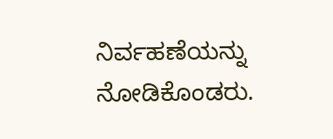ನಿರ್ವಹಣೆಯನ್ನು ನೋಡಿಕೊಂಡರು.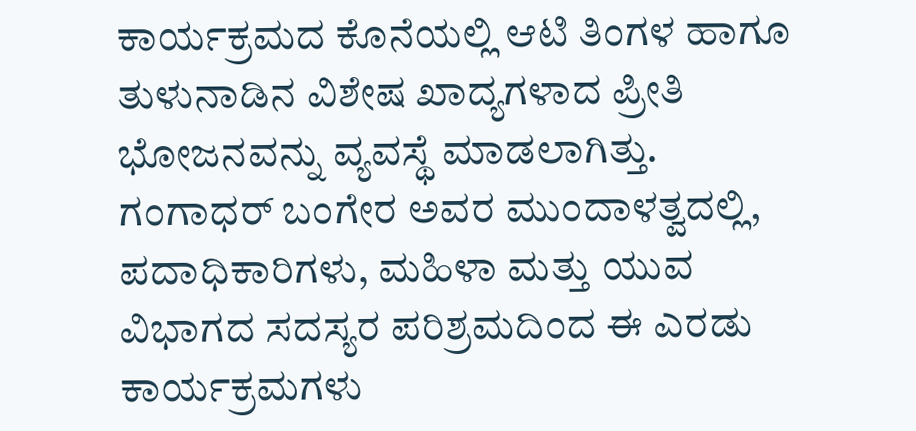ಕಾರ್ಯಕ್ರಮದ ಕೊನೆಯಲ್ಲಿ ಆಟಿ ತಿಂಗಳ ಹಾಗೂ ತುಳುನಾಡಿನ ವಿಶೇಷ ಖಾದ್ಯಗಳಾದ ಪ್ರೀತಿ ಭೋಜನವನ್ನು ವ್ಯವಸ್ಥೆ ಮಾಡಲಾಗಿತ್ತು. ಗಂಗಾಧರ್ ಬಂಗೇರ ಅವರ ಮುಂದಾಳತ್ವದಲ್ಲಿ, ಪದಾಧಿಕಾರಿಗಳು, ಮಹಿಳಾ ಮತ್ತು ಯುವ ವಿಭಾಗದ ಸದಸ್ಯರ ಪರಿಶ್ರಮದಿಂದ ಈ ಎರಡು ಕಾರ್ಯಕ್ರಮಗಳು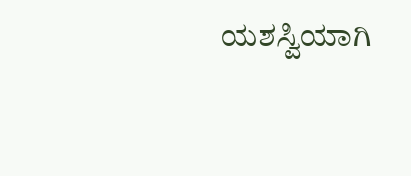ಯಶಸ್ವಿಯಾಗಿ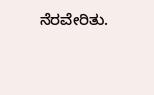ನೆರವೇರಿತು.